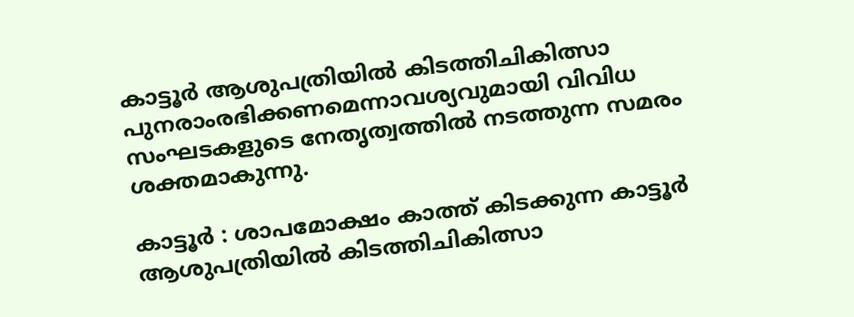കാട്ടൂര്‍ ആശുപത്രിയില്‍ കിടത്തിചികിത്സാ പുനരാംരഭിക്കണമെന്നാവശ്യവുമായി വിവിധ സംഘടകളുടെ നേതൃത്വത്തില്‍ നടത്തുന്ന സമരം ശക്തമാകുന്നു.

കാട്ടൂര്‍ : ശാപമോക്ഷം കാത്ത് കിടക്കുന്ന കാട്ടൂര്‍ ആശുപത്രിയില്‍ കിടത്തിചികിത്സാ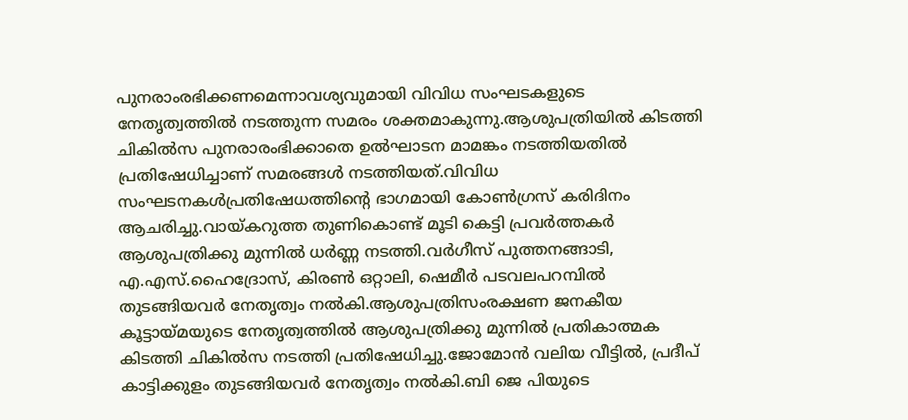പുനരാംരഭിക്കണമെന്നാവശ്യവുമായി വിവിധ സംഘടകളുടെ നേതൃത്വത്തില്‍ നടത്തുന്ന സമരം ശക്തമാകുന്നു.ആശുപത്രിയില്‍ കിടത്തി ചികില്‍സ പുനരാരംഭിക്കാതെ ഉല്‍ഘാടന മാമങ്കം നടത്തിയതില്‍ പ്രതിഷേധിച്ചാണ് സമരങ്ങള്‍ നടത്തിയത്.വിവിധ സംഘടനകള്‍പ്രതിഷേധത്തിന്റെ ഭാഗമായി കോണ്‍ഗ്രസ് കരിദിനം ആചരിച്ചു.വായ്കറുത്ത തുണികൊണ്ട് മൂടി കെട്ടി പ്രവര്‍ത്തകര്‍ ആശുപത്രിക്കു മുന്നില്‍ ധര്‍ണ്ണ നടത്തി.വര്‍ഗീസ് പുത്തനങ്ങാടി, എ.എസ്.ഹൈദ്രോസ്, കിരണ്‍ ഒറ്റാലി, ഷെമീര്‍ പടവലപറമ്പില്‍ തുടങ്ങിയവര്‍ നേതൃത്വം നല്‍കി.ആശുപത്രിസംരക്ഷണ ജനകീയ കൂട്ടായ്മയുടെ നേതൃത്വത്തില്‍ ആശുപത്രിക്കു മുന്നില്‍ പ്രതികാത്മക കിടത്തി ചികില്‍സ നടത്തി പ്രതിഷേധിച്ചു.ജോമോന്‍ വലിയ വീട്ടില്‍, പ്രദീപ് കാട്ടിക്കുളം തുടങ്ങിയവര്‍ നേതൃത്വം നല്‍കി.ബി ജെ പിയുടെ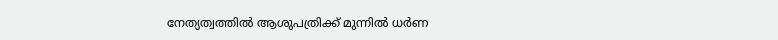നേത്യത്വത്തില്‍ ആശുപത്രിക്ക് മുന്നില്‍ ധര്‍ണ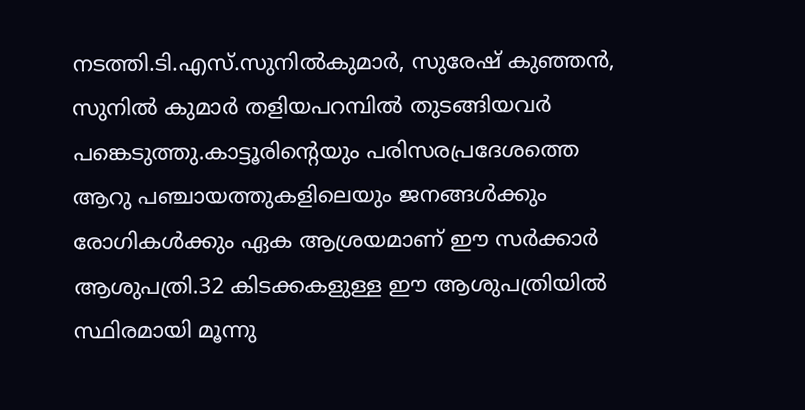നടത്തി.ടി.എസ്.സുനില്‍കുമാര്‍, സുരേഷ് കുഞ്ഞന്‍, സുനില്‍ കുമാര്‍ തളിയപറമ്പില്‍ തുടങ്ങിയവര്‍ പങ്കെടുത്തു.കാട്ടൂരിന്റെയും പരിസരപ്രദേശത്തെ ആറു പഞ്ചായത്തുകളിലെയും ജനങ്ങള്‍ക്കും രോഗികള്‍ക്കും ഏക ആശ്രയമാണ് ഈ സര്‍ക്കാര്‍ ആശുപത്രി.32 കിടക്കകളുള്ള ഈ ആശുപത്രിയില്‍ സ്ഥിരമായി മൂന്നു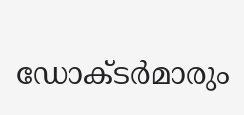ഡോക്ടര്‍മാരും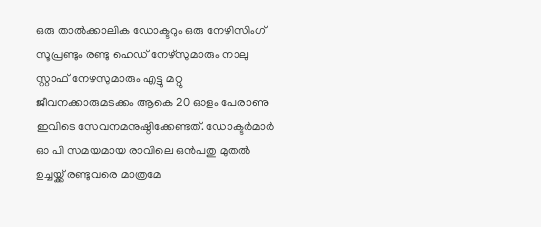ഒരു താല്‍ക്കാലിക ഡോക്ടറും ഒരു നേഴിസിംഗ് സൂപ്രണ്ടും രണ്ടു ഹെഡ് നേഴ്‌സുമാരും നാലു സ്റ്റാഫ് നേഴസുമാരും എട്ടു മറ്റു ജീവനക്കാരുമടക്കം ആകെ 20 ഓളം പേരാണു ഇവിടെ സേവനമനുഷ്ഠിക്കേണ്ടത്. ഡോക്ടര്‍മാര്‍ ഓ പി സമയമായ രാവിലെ ഒന്‍പതു മുതല്‍ ഉച്ചയ്ക്ക് രണ്ടുവരെ മാത്രമേ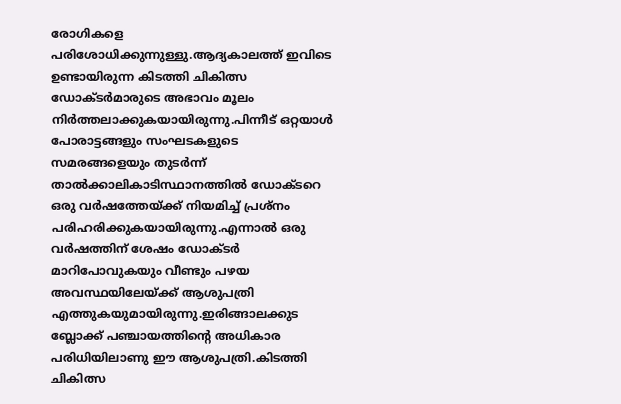രോഗികളെ പരിശോധിക്കുന്നുള്ളു.ആദ്യകാലത്ത് ഇവിടെ ഉണ്ടായിരുന്ന കിടത്തി ചികിത്സ ഡോക്ടര്‍മാരുടെ അഭാവം മൂലം നിര്‍ത്തലാക്കുകയായിരുന്നു.പിന്നീട് ഒറ്റയാള്‍ പോരാട്ടങ്ങളും സംഘടകളുടെ സമരങ്ങളെയും തുടര്‍ന്ന് താല്‍ക്കാലികാടിസ്ഥാനത്തില്‍ ഡോക്ടറെ ഒരു വര്‍ഷത്തേയ്ക്ക് നിയമിച്ച് പ്രശ്‌നം പരിഹരിക്കുകയായിരുന്നു.എന്നാല്‍ ഒരു വര്‍ഷത്തിന് ശേഷം ഡോക്ടര്‍ മാറിപോവുകയും വീണ്ടും പഴയ അവസ്ഥയിലേയ്ക്ക് ആശുപത്രി എത്തുകയുമായിരുന്നു.ഇരിങ്ങാലക്കുട ബ്ലോക്ക് പഞ്ചായത്തിന്റെ അധികാര പരിധിയിലാണു ഈ ആശുപത്രി.കിടത്തി ചികിത്സ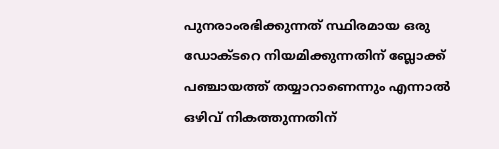പുനരാംരഭിക്കുന്നത് സ്ഥിരമായ ഒരു ഡോക്ടറെ നിയമിക്കുന്നതിന് ബ്ലോക്ക് പഞ്ചായത്ത് തയ്യാറാണെന്നും എന്നാല്‍ ഒഴിവ് നികത്തുന്നതിന്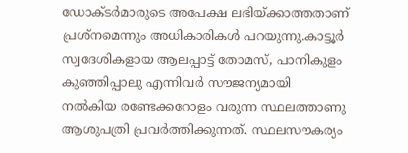ഡോക്ടര്‍മാരുടെ അപേക്ഷ ലഭിയ്ക്കാത്തതാണ് പ്രശ്‌നമെന്നും അധികാരികള്‍ പറയുന്നു.കാട്ടൂര്‍ സ്വദേശികളായ ആലപ്പാട്ട് തോമസ്, പാനികുളം കുഞ്ഞിപ്പാലു എന്നിവര്‍ സൗജന്യമായി നല്‍കിയ രണ്ടേക്കറോളം വരുന്ന സ്ഥലത്താണു ആശുപത്രി പ്രവര്‍ത്തിക്കുന്നത്. സ്ഥലസൗകര്യം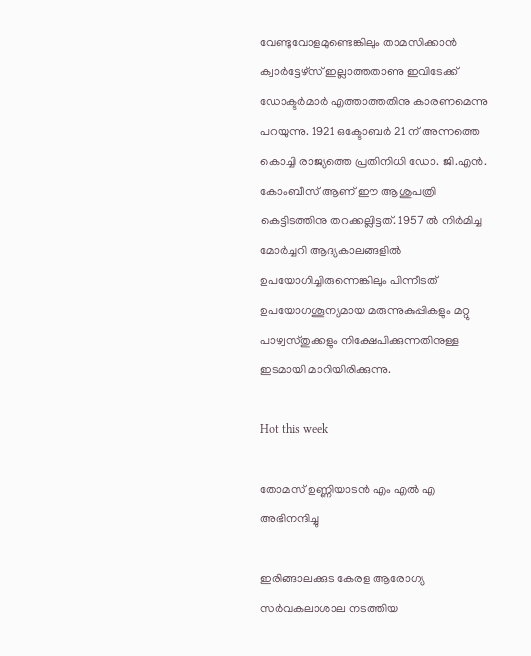വേണ്ടുവോളമുണ്ടെങ്കിലും താമസിക്കാന്‍ ക്വാര്‍ട്ടേഴ്സ് ഇല്ലാത്തതാണു ഇവിടേക്ക് ഡോക്ടര്‍മാര്‍ എത്താത്തതിനു കാരണമെന്നു പറയുന്നു. 1921 ഒക്ടോബര്‍ 21 ന് അന്നത്തെ കൊച്ചി രാജ്യത്തെ പ്രതിനിധി ഡോ. ജി.എന്‍. കോംബീസ് ആണ് ഈ ആശുപത്രി കെട്ടിടത്തിനു തറക്കല്ലിട്ടത്. 1957 ല്‍ നിര്‍മിച്ച മോര്‍ച്ചറി ആദ്യകാലങ്ങളില്‍ ഉപയോഗിച്ചിരുന്നെങ്കിലും പിന്നീടത് ഉപയോഗശൂന്യമായ മരുന്നുകുപ്പികളും മറ്റു പാഴ്വസ്തുക്കളും നിക്ഷേപിക്കുന്നതിനുള്ള ഇടമായി മാറിയിരിക്കുന്നു.

Hot this week

തോമസ് ഉണ്ണിയാടൻ എം എൽ എ അഭിനന്ദിച്ചു

ഇരിങ്ങാലക്കുട കേരള ആരോഗ്യ സർവകലാശാല നടത്തിയ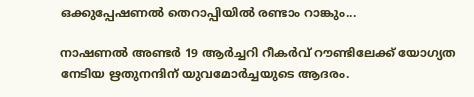ഒക്കുപ്പേഷണൽ തെറാപ്പിയിൽ രണ്ടാം റാങ്കും...

നാഷണൽ അണ്ടർ 19 ആർച്ചറി റീകർവ് റൗണ്ടിലേക്ക് യോഗ്യത നേടിയ ഋതുനന്ദിന് യുവമോർച്ചയുടെ ആദരം.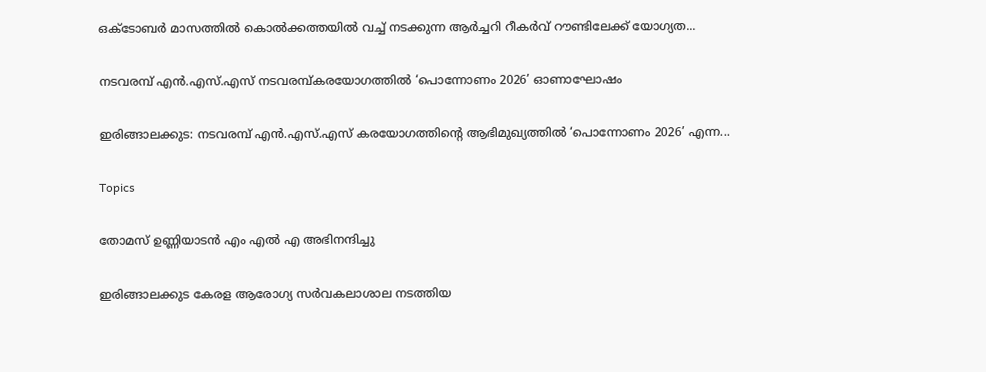ഒക്ടോബർ മാസത്തിൽ കൊൽക്കത്തയിൽ വച്ച് നടക്കുന്ന ആർച്ചറി റീകർവ് റൗണ്ടിലേക്ക് യോഗ്യത...

നടവരമ്പ് എൻ.എസ്.എസ് നടവരമ്പ്കരയോഗത്തിൽ ‘പൊന്നോണം 2026’ ഓണാഘോഷം

ഇരിങ്ങാലക്കുട: നടവരമ്പ് എൻ.എസ്.എസ് കരയോഗത്തിന്റെ ആഭിമുഖ്യത്തിൽ ‘പൊന്നോണം 2026’ എന്ന...

Topics

തോമസ് ഉണ്ണിയാടൻ എം എൽ എ അഭിനന്ദിച്ചു

ഇരിങ്ങാലക്കുട കേരള ആരോഗ്യ സർവകലാശാല നടത്തിയ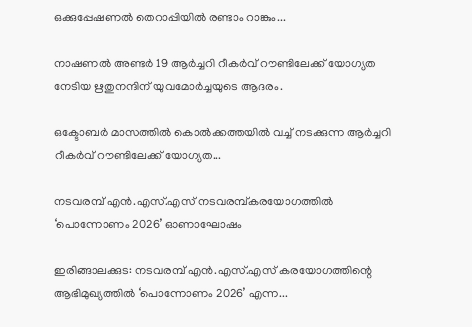ഒക്കുപ്പേഷണൽ തെറാപ്പിയിൽ രണ്ടാം റാങ്കും...

നാഷണൽ അണ്ടർ 19 ആർച്ചറി റീകർവ് റൗണ്ടിലേക്ക് യോഗ്യത നേടിയ ഋതുനന്ദിന് യുവമോർച്ചയുടെ ആദരം.

ഒക്ടോബർ മാസത്തിൽ കൊൽക്കത്തയിൽ വച്ച് നടക്കുന്ന ആർച്ചറി റീകർവ് റൗണ്ടിലേക്ക് യോഗ്യത...

നടവരമ്പ് എൻ.എസ്.എസ് നടവരമ്പ്കരയോഗത്തിൽ ‘പൊന്നോണം 2026’ ഓണാഘോഷം

ഇരിങ്ങാലക്കുട: നടവരമ്പ് എൻ.എസ്.എസ് കരയോഗത്തിന്റെ ആഭിമുഖ്യത്തിൽ ‘പൊന്നോണം 2026’ എന്ന...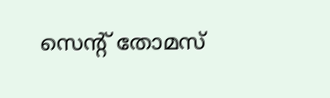സെന്റ് തോമസ്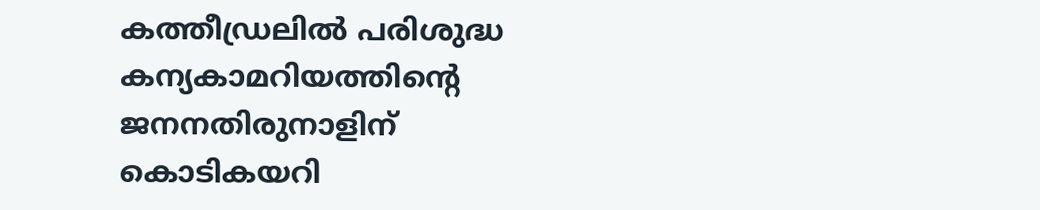കത്തീഡ്രലില്‍ പരിശുദ്ധ കന്യകാമറിയത്തിന്റെ ജനനതിരുനാളിന് കൊടികയറി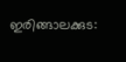ഇരിങ്ങാലക്കുട: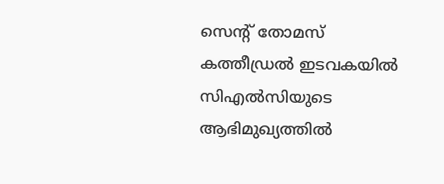സെന്റ് തോമസ് കത്തീഡ്രല്‍ ഇടവകയില്‍ സിഎല്‍സിയുടെ ആഭിമുഖ്യത്തില്‍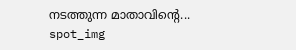നടത്തുന്ന മാതാവിന്റെ...
spot_img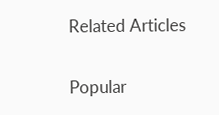Related Articles

Popular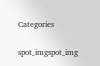Categories

spot_imgspot_img